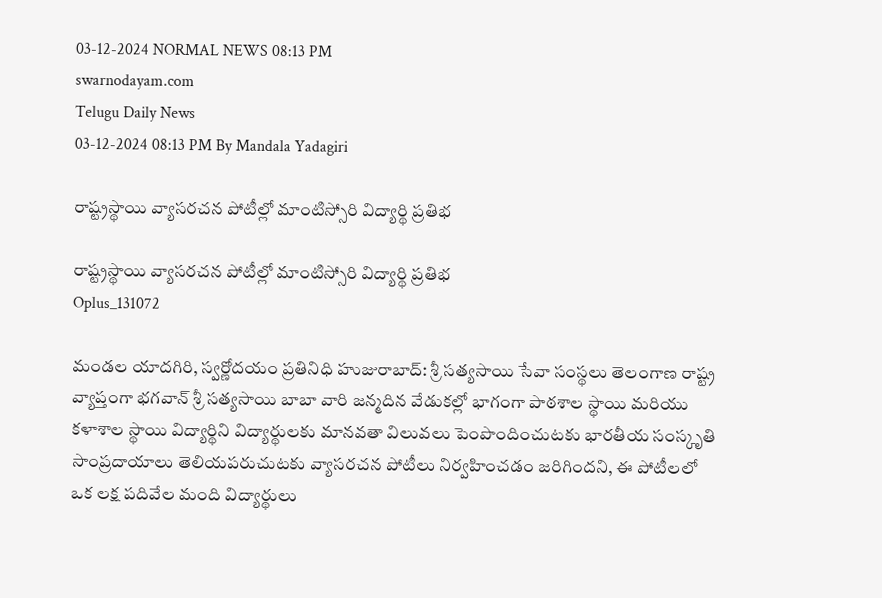03-12-2024 NORMAL NEWS 08:13 PM
swarnodayam.com
Telugu Daily News
03-12-2024 08:13 PM By Mandala Yadagiri

రాష్ట్రస్థాయి వ్యాసరచన పోటీల్లో మాంటిస్సోరి విద్యార్థి ప్రతిభ

రాష్ట్రస్థాయి వ్యాసరచన పోటీల్లో మాంటిస్సోరి విద్యార్థి ప్రతిభ
Oplus_131072

మండల యాదగిరి, స్వర్ణోదయం ప్రతినిధి హుజురాబాద్: శ్రీ సత్యసాయి సేవా సంస్థలు తెలంగాణ రాష్ట్ర వ్యాప్తంగా భగవాన్ శ్రీ సత్యసాయి బాబా వారి జన్మదిన వేడుకల్లో భాగంగా పాఠశాల స్థాయి మరియు కళాశాల స్థాయి విద్యార్థిని విద్యార్థులకు మానవతా విలువలు పెంపొందించుటకు భారతీయ సంస్కృతి సాంప్రదాయాలు తెలియపరుచుటకు వ్యాసరచన పోటీలు నిర్వహించడం జరిగిందని, ఈ పోటీలలో ఒక లక్ష పదివేల మంది విద్యార్థులు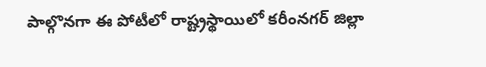పాల్గొనగా ఈ పోటీలో రాష్ట్రస్థాయిలో కరీంనగర్ జిల్లా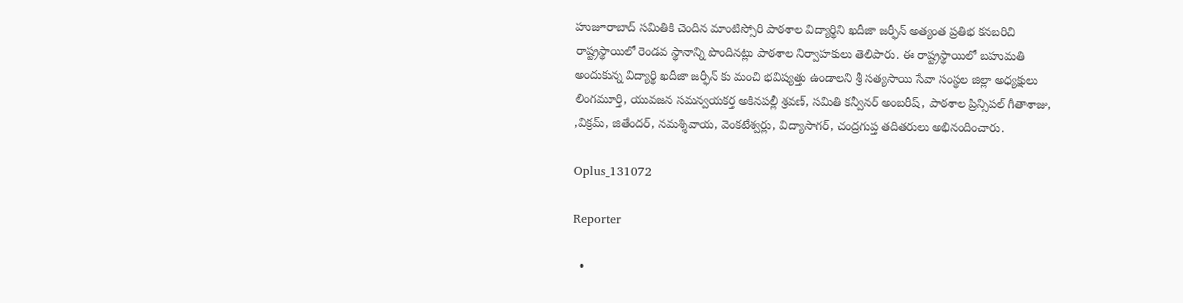హుజూరాబాద్ సమితికి చెందిన మాంటిస్సోరి పాఠశాల విద్యార్థిని ఖదీజా జర్ఫీన్ అత్యంత ప్రతిభ కనబరిచి రాష్ట్రస్థాయిలో రెండవ స్థానాన్ని పొందినట్లు పాఠశాల నిర్వాహకులు తెలిపారు. ఈ రాష్ట్రస్థాయిలో బహుమతి అందుకున్న విద్యార్థి ఖదీజా జర్ఫీన్ కు మంచి భవిష్యత్తు ఉండాలని శ్రీ సత్యసాయి సేవా సంస్థల జిల్లా అధ్యక్షులు లింగమూర్తి, యువజన సమన్వయకర్త అకినపల్లీ శ్రవణ్, సమితి కన్వీనర్ అంబరీష్, పాఠశాల ప్రిన్సిపల్ గీతాశాజు, ,విక్రమ్, జితేందర్, నమశ్శివాయ, వెంకటేశ్వర్లు, విద్యాసాగర్, చంద్రగుప్త తదితరులు అభినందించారు.

Oplus_131072

Reporter

  •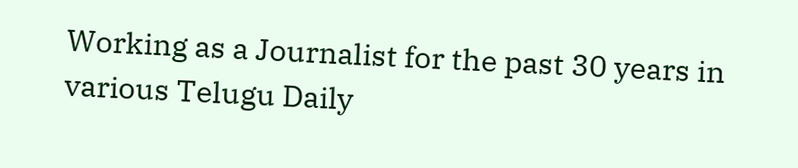Working as a Journalist for the past 30 years in various Telugu Daily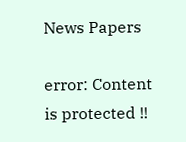News Papers

error: Content is protected !!